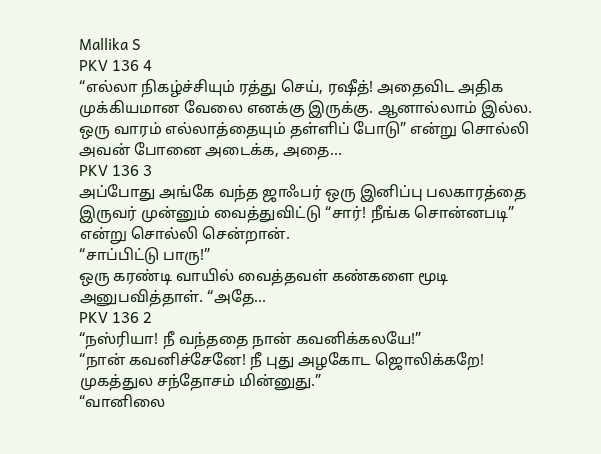Mallika S
PKV 136 4
“எல்லா நிகழ்ச்சியும் ரத்து செய், ரஷீத்! அதைவிட அதிக முக்கியமான வேலை எனக்கு இருக்கு. ஆனால்லாம் இல்ல. ஒரு வாரம் எல்லாத்தையும் தள்ளிப் போடு” என்று சொல்லி அவன் போனை அடைக்க, அதை...
PKV 136 3
அப்போது அங்கே வந்த ஜாஃபர் ஒரு இனிப்பு பலகாரத்தை இருவர் முன்னும் வைத்துவிட்டு “சார்! நீங்க சொன்னபடி” என்று சொல்லி சென்றான்.
“சாப்பிட்டு பாரு!”
ஒரு கரண்டி வாயில் வைத்தவள் கண்களை மூடி அனுபவித்தாள். “அதே...
PKV 136 2
“நஸ்ரியா! நீ வந்ததை நான் கவனிக்கலயே!”
“நான் கவனிச்சேனே! நீ புது அழகோட ஜொலிக்கறே! முகத்துல சந்தோசம் மின்னுது.”
“வானிலை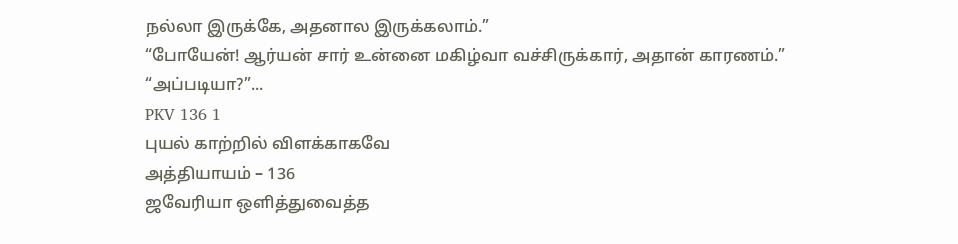நல்லா இருக்கே, அதனால இருக்கலாம்.”
“போயேன்! ஆர்யன் சார் உன்னை மகிழ்வா வச்சிருக்கார், அதான் காரணம்.”
“அப்படியா?”...
PKV 136 1
புயல் காற்றில் விளக்காகவே
அத்தியாயம் – 136
ஜவேரியா ஒளித்துவைத்த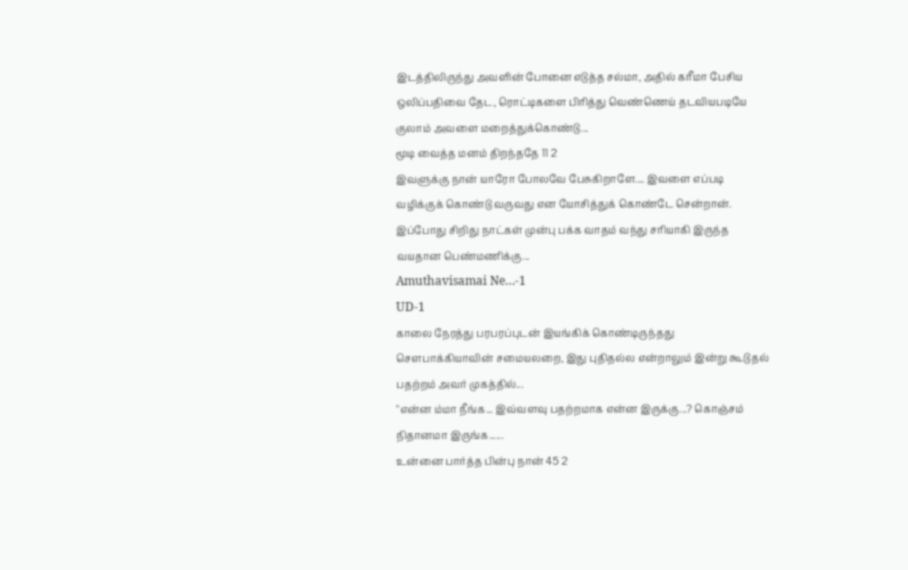இடத்திலிருந்து அவளின் போனை எடுத்த சல்மா, அதில் கரீமா பேசிய ஒலிப்பதிவை தேட, ரொட்டிகளை பிரித்து வெண்ணெய் தடவியபடியே குலாம் அவளை மறைத்துக்கொண்டு...
மூடி வைத்த மனம் திறந்ததே 11 2
இவளுக்கு நான் யாரோ போலவே பேசுகிறாளே.... இவளை எப்படி வழிக்குக் கொண்டு வருவது என யோசித்துக் கொண்டே சென்றான்.
இப்போது சிறிது நாட்கள் முன்பு பக்க வாதம் வந்து சரியாகி இருந்த வயதான பெண்மணிக்கு...
Amuthavisamai Ne…-1
UD-1
காலை நேரத்து பரபரப்புடன் இயங்கிக் கொண்டிருந்தது சௌபாக்கியாவின் சமையலறை, இது புதிதல்ல என்றாலும் இன்று கூடுதல் பதற்றம் அவர் முகத்தில்...
"என்ன ம்மா நீங்க... இவ்வளவு பதற்றமாக என்ன இருக்கு...? கொஞ்சம் நிதானமா இருங்க......
உன்னை பார்த்த பின்பு நான் 45 2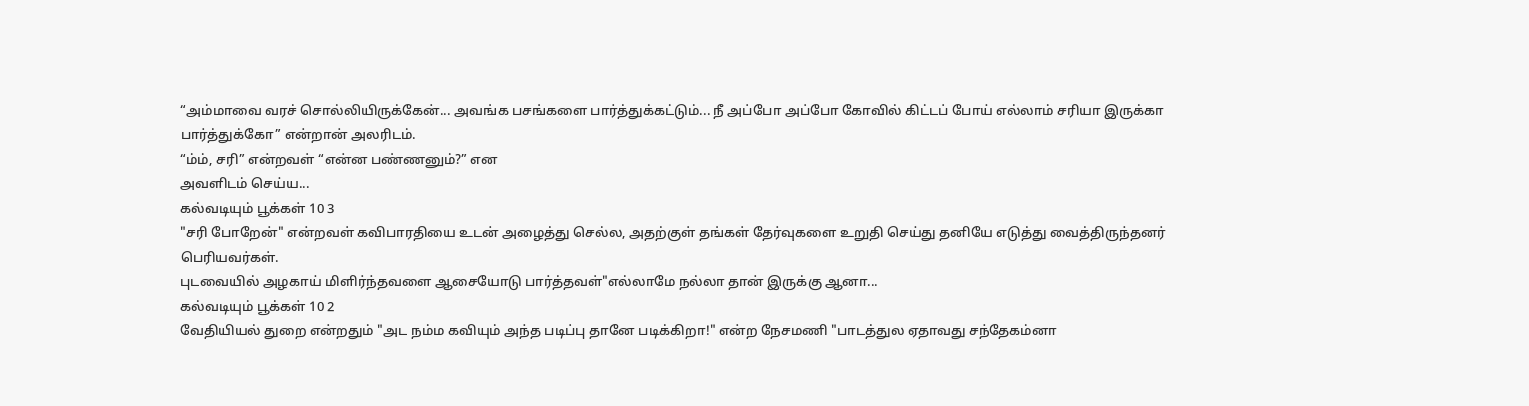“அம்மாவை வரச் சொல்லியிருக்கேன்... அவங்க பசங்களை பார்த்துக்கட்டும்... நீ அப்போ அப்போ கோவில் கிட்டப் போய் எல்லாம் சரியா இருக்கா பார்த்துக்கோ” என்றான் அலரிடம்.
“ம்ம், சரி” என்றவள் “என்ன பண்ணனும்?” என
அவளிடம் செய்ய...
கல்வடியும் பூக்கள் 10 3
"சரி போறேன்" என்றவள் கவிபாரதியை உடன் அழைத்து செல்ல, அதற்குள் தங்கள் தேர்வுகளை உறுதி செய்து தனியே எடுத்து வைத்திருந்தனர் பெரியவர்கள்.
புடவையில் அழகாய் மிளிர்ந்தவளை ஆசையோடு பார்த்தவள்"எல்லாமே நல்லா தான் இருக்கு ஆனா...
கல்வடியும் பூக்கள் 10 2
வேதியியல் துறை என்றதும் "அட நம்ம கவியும் அந்த படிப்பு தானே படிக்கிறா!" என்ற நேசமணி "பாடத்துல ஏதாவது சந்தேகம்னா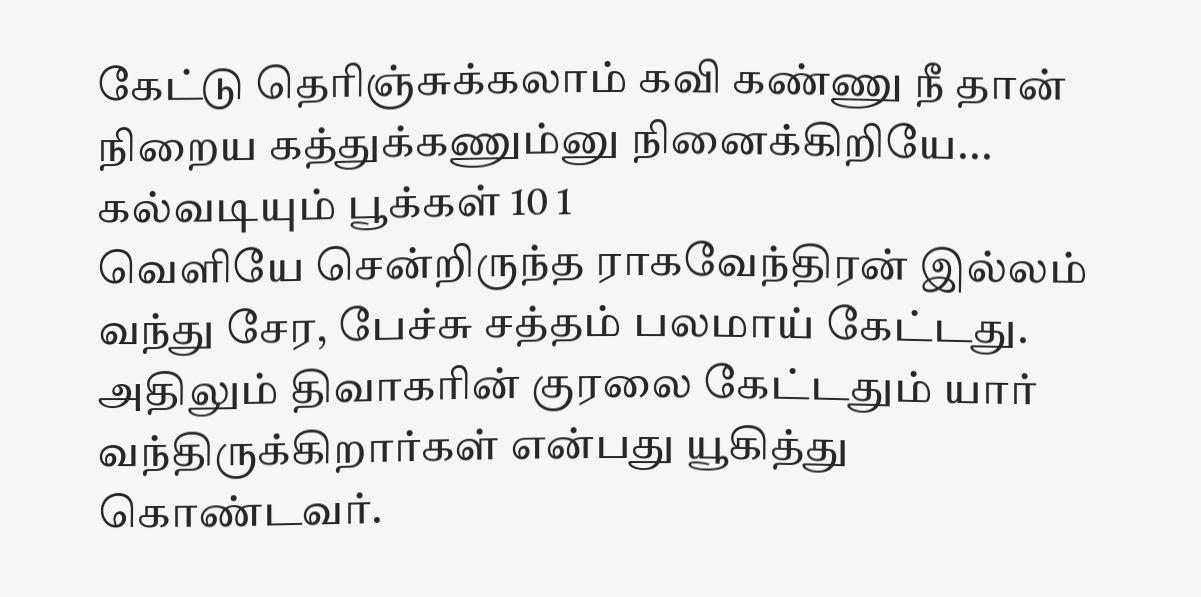கேட்டு தெரிஞ்சுக்கலாம் கவி கண்ணு நீ தான் நிறைய கத்துக்கணும்னு நினைக்கிறியே...
கல்வடியும் பூக்கள் 10 1
வெளியே சென்றிருந்த ராகவேந்திரன் இல்லம் வந்து சேர, பேச்சு சத்தம் பலமாய் கேட்டது. அதிலும் திவாகரின் குரலை கேட்டதும் யார் வந்திருக்கிறார்கள் என்பது யூகித்து கொண்டவர்.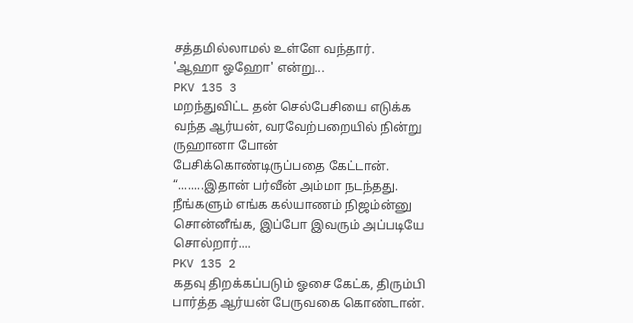சத்தமில்லாமல் உள்ளே வந்தார்.
'ஆஹா ஓஹோ' என்று...
PKV 135 3
மறந்துவிட்ட தன் செல்பேசியை எடுக்க வந்த ஆர்யன், வரவேற்பறையில் நின்று ருஹானா போன் பேசிக்கொண்டிருப்பதை கேட்டான்.
“........இதான் பர்வீன் அம்மா நடந்தது. நீங்களும் எங்க கல்யாணம் நிஜம்ன்னு சொன்னீங்க, இப்போ இவரும் அப்படியே சொல்றார்....
PKV 135 2
கதவு திறக்கப்படும் ஓசை கேட்க, திரும்பி பார்த்த ஆர்யன் பேருவகை கொண்டான்.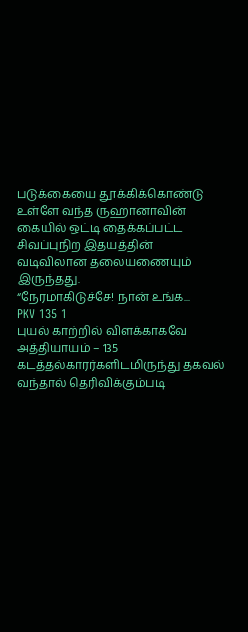படுக்கையை தூக்கிக்கொண்டு உள்ளே வந்த ருஹானாவின் கையில் ஒட்டி தைக்கப்பட்ட சிவப்புநிற இதயத்தின் வடிவிலான தலையணையும் இருந்தது.
“நேரமாகிடுச்சே! நான் உங்க...
PKV 135 1
புயல் காற்றில் விளக்காகவே
அத்தியாயம் – 135
கடத்தல்காரர்களிடமிருந்து தகவல் வந்தால் தெரிவிக்கும்படி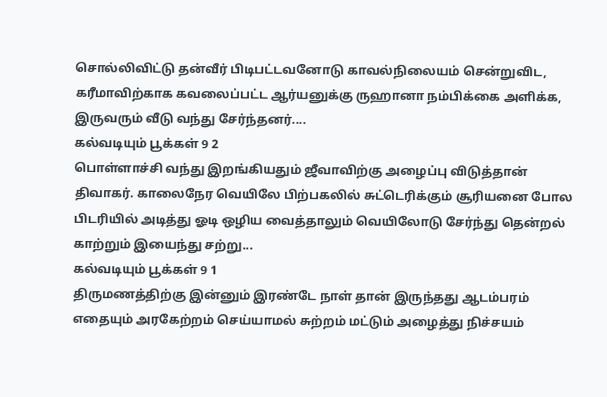சொல்லிவிட்டு தன்வீர் பிடிபட்டவனோடு காவல்நிலையம் சென்றுவிட, கரீமாவிற்காக கவலைப்பட்ட ஆர்யனுக்கு ருஹானா நம்பிக்கை அளிக்க, இருவரும் வீடு வந்து சேர்ந்தனர்....
கல்வடியும் பூக்கள் 9 2
பொள்ளாச்சி வந்து இறங்கியதும் ஜீவாவிற்கு அழைப்பு விடுத்தான் திவாகர். காலைநேர வெயிலே பிற்பகலில் சுட்டெரிக்கும் சூரியனை போல பிடரியில் அடித்து ஓடி ஒழிய வைத்தாலும் வெயிலோடு சேர்ந்து தென்றல் காற்றும் இயைந்து சற்று...
கல்வடியும் பூக்கள் 9 1
திருமணத்திற்கு இன்னும் இரண்டே நாள் தான் இருந்தது ஆடம்பரம் எதையும் அரகேற்றம் செய்யாமல் சுற்றம் மட்டும் அழைத்து நிச்சயம்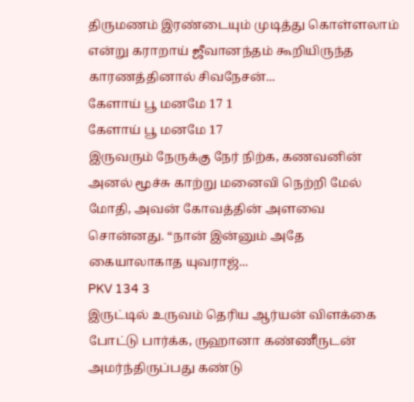திருமணம் இரண்டையும் முடித்து கொள்ளலாம் என்று கராறாய் ஜீவானந்தம் கூறியிருந்த காரணத்தினால் சிவநேசன்...
கேளாய் பூ மனமே 17 1
கேளாய் பூ மனமே 17
இருவரும் நேருக்கு நேர் நிற்க, கணவனின் அனல் மூச்சு காற்று மனைவி நெற்றி மேல் மோதி, அவன் கோவத்தின் அளவை சொன்னது. “நான் இன்னும் அதே கையாலாகாத யுவராஜ்...
PKV 134 3
இருட்டில் உருவம் தெரிய ஆர்யன் விளக்கை போட்டு பார்க்க, ருஹானா கண்ணீருடன் அமர்ந்திருப்பது கண்டு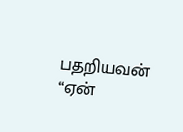பதறியவன் “ஏன்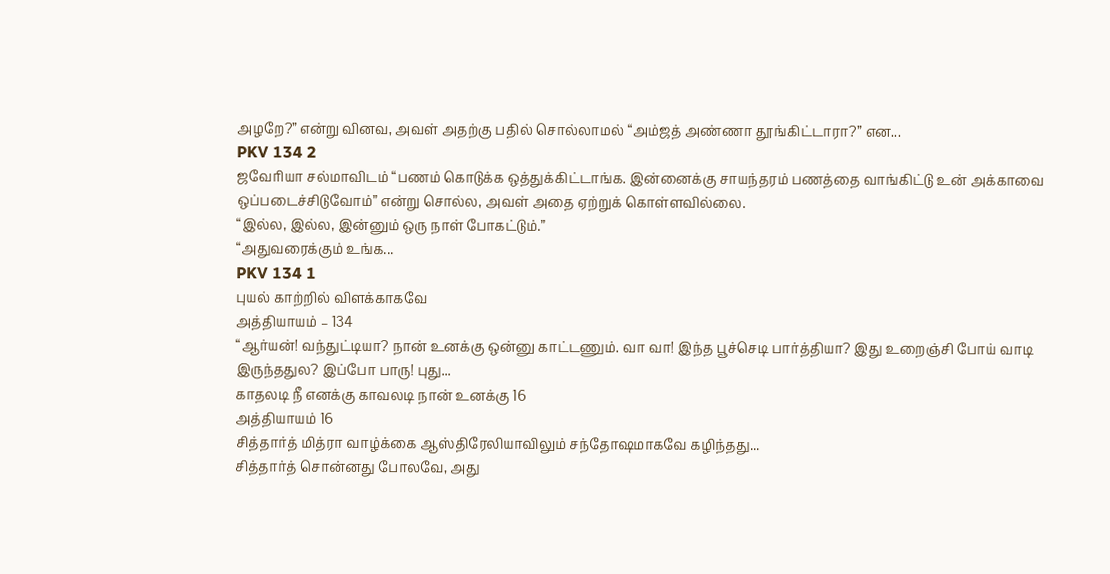அழறே?” என்று வினவ, அவள் அதற்கு பதில் சொல்லாமல் “அம்ஜத் அண்ணா தூங்கிட்டாரா?” என...
PKV 134 2
ஜவேரியா சல்மாவிடம் “பணம் கொடுக்க ஒத்துக்கிட்டாங்க. இன்னைக்கு சாயந்தரம் பணத்தை வாங்கிட்டு உன் அக்காவை ஒப்படைச்சிடுவோம்” என்று சொல்ல, அவள் அதை ஏற்றுக் கொள்ளவில்லை.
“இல்ல, இல்ல, இன்னும் ஒரு நாள் போகட்டும்.”
“அதுவரைக்கும் உங்க...
PKV 134 1
புயல் காற்றில் விளக்காகவே
அத்தியாயம் – 134
“ஆர்யன்! வந்துட்டியா? நான் உனக்கு ஒன்னு காட்டணும். வா வா! இந்த பூச்செடி பார்த்தியா? இது உறைஞ்சி போய் வாடி இருந்ததுல? இப்போ பாரு! புது...
காதலடி நீ எனக்கு காவலடி நான் உனக்கு 16
அத்தியாயம் 16
சித்தார்த் மித்ரா வாழ்க்கை ஆஸ்திரேலியாவிலும் சந்தோஷமாகவே கழிந்தது...
சித்தார்த் சொன்னது போலவே, அது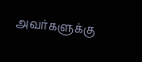அவர்களுக்கு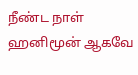நீண்ட நாள் ஹனிமூன் ஆகவே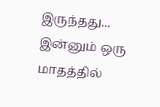இருந்தது... இன்னும் ஒரு மாதத்தில்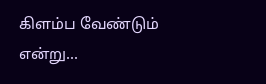கிளம்ப வேண்டும் என்று...